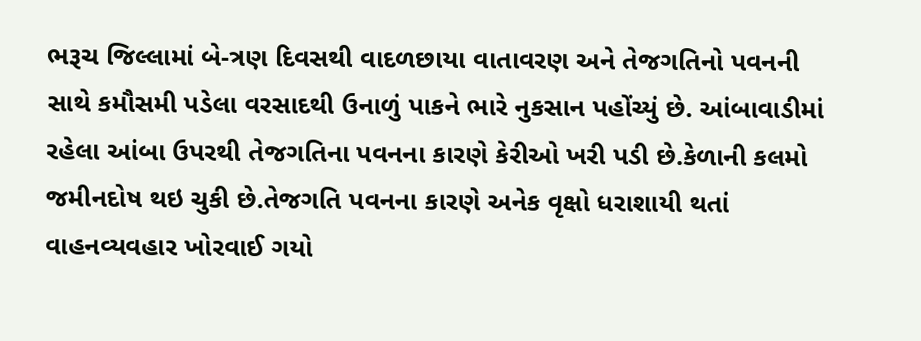ભરૂચ જિલ્લામાં બે-ત્રણ દિવસથી વાદળછાયા વાતાવરણ અને તેજગતિનો પવનની સાથે કમૌસમી પડેલા વરસાદથી ઉનાળું પાકને ભારે નુકસાન પહોંચ્યું છે. આંબાવાડીમાં રહેલા આંબા ઉપરથી તેજગતિના પવનના કારણે કેરીઓ ખરી પડી છે.કેળાની કલમો જમીનદોષ થઇ ચુકી છે.તેજગતિ પવનના કારણે અનેક વૃક્ષો ધરાશાયી થતાં વાહનવ્યવહાર ખોરવાઈ ગયો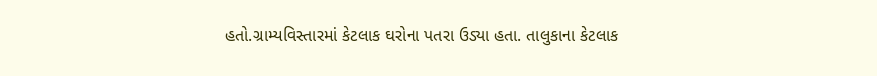હતો.ગ્રામ્યવિસ્તારમાં કેટલાક ઘરોના પતરા ઉડ્યા હતા. તાલુકાના કેટલાક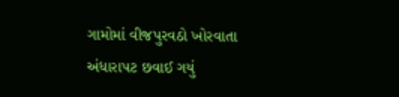ગામોમાં વીજપુરવઠો ખોરવાતા અંધારાપટ છવાઈ ગયું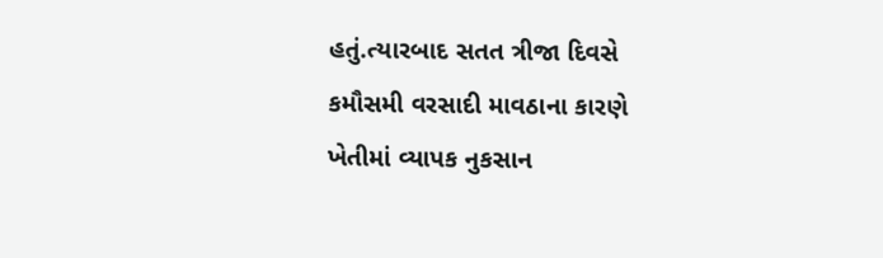હતું.ત્યારબાદ સતત ત્રીજા દિવસે કમૌસમી વરસાદી માવઠાના કારણે ખેતીમાં વ્યાપક નુકસાન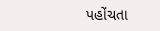પહોંચતા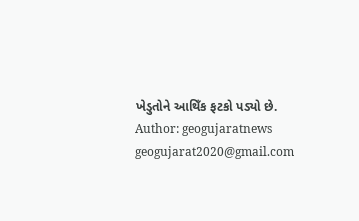ખેડુતોને આથિઁક ફટકો પડ્યો છે.
Author: geogujaratnews
geogujarat2020@gmail.com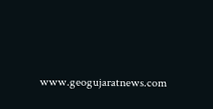www.geogujaratnews.com